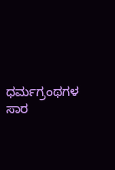ಧರ್ಮಗ್ರಂಥಗಳ ಸಾರ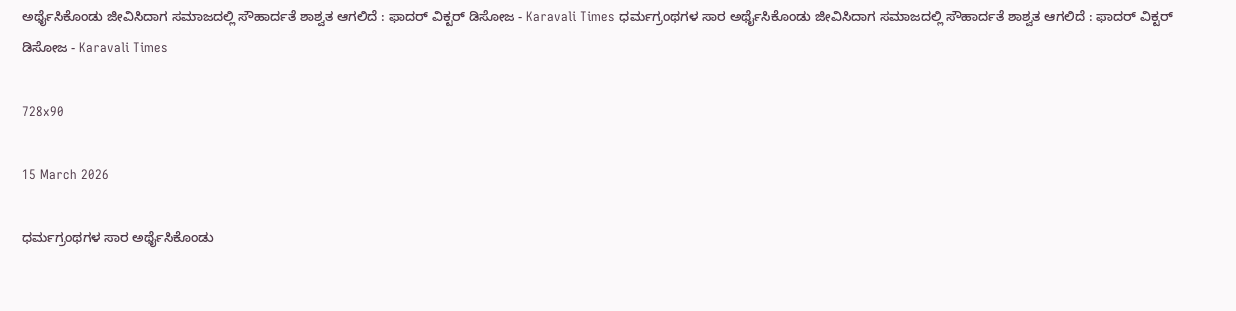ಅರ್ಥೈಸಿಕೊಂಡು ಜೀವಿಸಿದಾಗ ಸಮಾಜದಲ್ಲಿ ಸೌಹಾರ್ದತೆ ಶಾಶ್ವತ ಆಗಲಿದೆ : ಫಾದರ್ ವಿಕ್ಟರ್ ಡಿಸೋಜ - Karavali Times ಧರ್ಮಗ್ರಂಥಗಳ ಸಾರ ಅರ್ಥೈಸಿಕೊಂಡು ಜೀವಿಸಿದಾಗ ಸಮಾಜದಲ್ಲಿ ಸೌಹಾರ್ದತೆ ಶಾಶ್ವತ ಆಗಲಿದೆ : ಫಾದರ್ ವಿಕ್ಟರ್ ಡಿಸೋಜ - Karavali Times

728x90

15 March 2026

ಧರ್ಮಗ್ರಂಥಗಳ ಸಾರ ಅರ್ಥೈಸಿಕೊಂಡು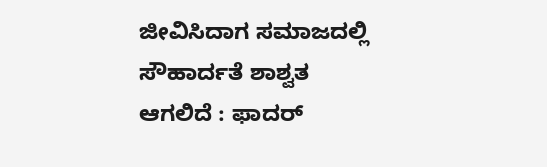ಜೀವಿಸಿದಾಗ ಸಮಾಜದಲ್ಲಿ ಸೌಹಾರ್ದತೆ ಶಾಶ್ವತ ಆಗಲಿದೆ : ಫಾದರ್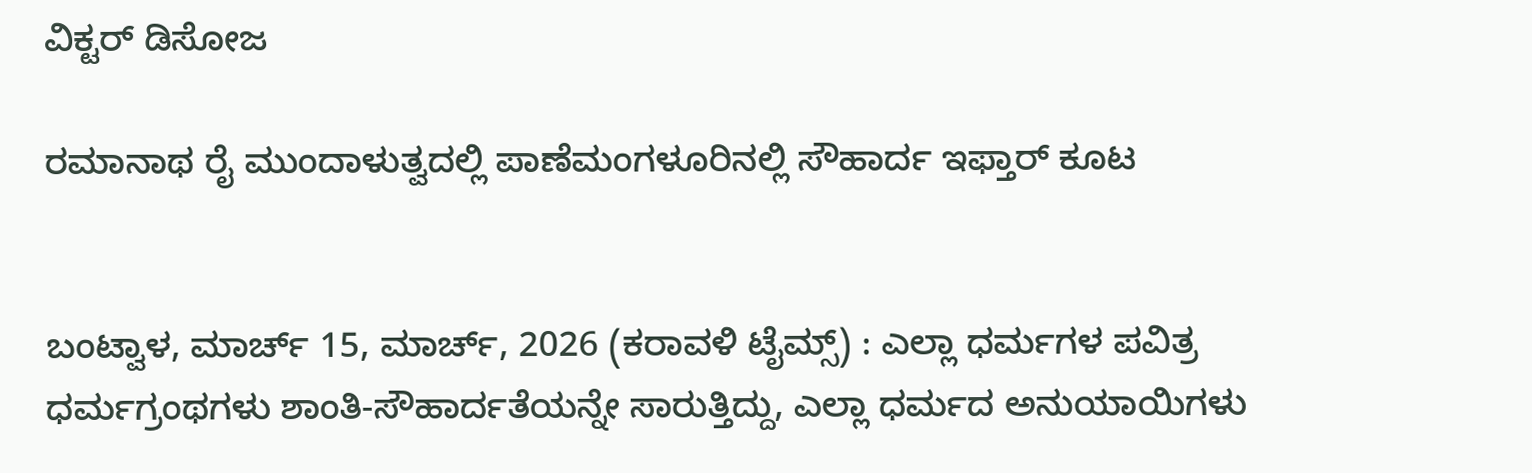ವಿಕ್ಟರ್ ಡಿಸೋಜ

ರಮಾನಾಥ ರೈ ಮುಂದಾಳುತ್ವದಲ್ಲಿ ಪಾಣೆಮಂಗಳೂರಿನಲ್ಲಿ ಸೌಹಾರ್ದ ಇಫ್ತಾರ್ ಕೂಟ


ಬಂಟ್ವಾಳ, ಮಾರ್ಚ್ 15, ಮಾರ್ಚ್, 2026 (ಕರಾವಳಿ ಟೈಮ್ಸ್) : ಎಲ್ಲಾ ಧರ್ಮಗಳ ಪವಿತ್ರ ಧರ್ಮಗ್ರಂಥಗಳು ಶಾಂತಿ-ಸೌಹಾರ್ದತೆಯನ್ನೇ ಸಾರುತ್ತಿದ್ದು, ಎಲ್ಲಾ ಧರ್ಮದ ಅನುಯಾಯಿಗಳು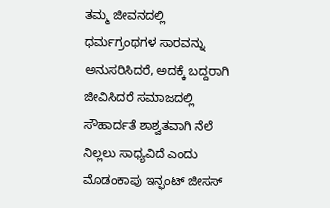ತಮ್ಮ ಜೀವನದಲ್ಲಿ ಧರ್ಮಗ್ರಂಥಗಳ ಸಾರವನ್ನು ಅನುಸರಿಸಿದರೆ, ಅದಕ್ಕೆ ಬದ್ದರಾಗಿ ಜೀವಿಸಿದರೆ ಸಮಾಜದಲ್ಲಿ ಸೌಹಾರ್ದತೆ ಶಾಶ್ವತವಾಗಿ ನೆಲೆ ನಿಲ್ಲಲು ಸಾಧ್ಯವಿದೆ ಎಂದು ಮೊಡಂಕಾಪು ಇನ್ಫಂಟ್ ಜೀಸಸ್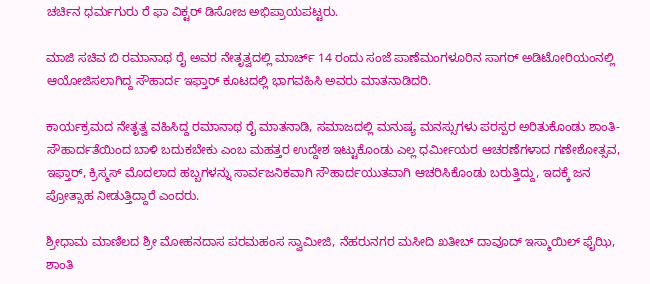ಚರ್ಚಿನ ಧರ್ಮಗುರು ರೆ ಫಾ ವಿಕ್ಟರ್ ಡಿಸೋಜ ಅಭಿಪ್ರಾಯಪಟ್ಟರು.

ಮಾಜಿ ಸಚಿವ ಬಿ ರಮಾನಾಥ ರೈ ಅವರ ನೇತೃತ್ವದಲ್ಲಿ ಮಾರ್ಚ್ 14 ರಂದು ಸಂಜೆ ಪಾಣೆಮಂಗಳೂರಿನ ಸಾಗರ್ ಅಡಿಟೋರಿಯಂನಲ್ಲಿ ಆಯೋಜಿಸಲಾಗಿದ್ದ ಸೌಹಾರ್ದ ಇಫ್ತಾರ್ ಕೂಟದಲ್ಲಿ ಭಾಗವಹಿಸಿ ಅವರು ಮಾತನಾಡಿದರಿ.

ಕಾರ್ಯಕ್ರಮದ ನೇತೃತ್ವ ವಹಿಸಿದ್ದ ರಮಾನಾಥ ರೈ ಮಾತನಾಡಿ, ಸಮಾಜದಲ್ಲಿ ಮನುಷ್ಯ ಮನಸ್ಸುಗಳು ಪರಸ್ಪರ ಅರಿತುಕೊಂಡು ಶಾಂತಿ-ಸೌಹಾರ್ದತೆಯಿಂದ ಬಾಳಿ ಬದುಕಬೇಕು ಎಂಬ ಮಹತ್ತರ ಉದ್ದೇಶ ಇಟ್ಟುಕೊಂಡು ಎಲ್ಲ ಧರ್ಮೀಯರ ಆಚರಣೆಗಳಾದ ಗಣೇಶೋತ್ಸವ, ಇಫ್ತಾರ್, ಕ್ರಿಸ್ಮಸ್ ಮೊದಲಾದ ಹಬ್ಬಗಳನ್ನು ಸಾರ್ವಜನಿಕವಾಗಿ ಸೌಹಾರ್ದಯುತವಾಗಿ ಆಚರಿಸಿಕೊಂಡು ಬರುತ್ತಿದ್ದು, ಇದಕ್ಕೆ ಜನ ಪ್ರೋತ್ಸಾಹ ನೀಡುತ್ತಿದ್ದಾರೆ ಎಂದರು.

ಶ್ರೀಧಾಮ ಮಾಣಿಲದ ಶ್ರೀ ಮೋಹನದಾಸ ಪರಮಹಂಸ ಸ್ವಾಮೀಜಿ, ನೆಹರುನಗರ ಮಸೀದಿ ಖತೀಬ್ ದಾವೂದ್ ಇಸ್ಮಾಯಿಲ್ ಫೈಝಿ, ಶಾಂತಿ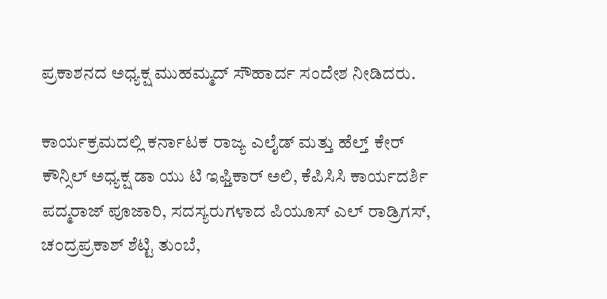ಪ್ರಕಾಶನದ ಅಧ್ಯಕ್ಷ ಮುಹಮ್ಮದ್ ಸೌಹಾರ್ದ ಸಂದೇಶ ನೀಡಿದರು.

ಕಾರ್ಯಕ್ರಮದಲ್ಲಿ ಕರ್ನಾಟಕ ರಾಜ್ಯ ಎಲೈಡ್ ಮತ್ತು ಹೆಲ್ತ್ ಕೇರ್ ಕೌನ್ಸಿಲ್ ಅಧ್ಯಕ್ಷ ಡಾ ಯು ಟಿ ಇಫ್ತಿಕಾರ್ ಅಲಿ, ಕೆಪಿಸಿಸಿ ಕಾರ್ಯದರ್ಶಿ ಪದ್ಮರಾಜ್ ಪೂಜಾರಿ, ಸದಸ್ಯರುಗಳಾದ ಪಿಯೂಸ್ ಎಲ್ ರಾಡ್ರಿಗಸ್, ಚಂದ್ರಪ್ರಕಾಶ್ ಶೆಟ್ಟಿ ತುಂಬೆ,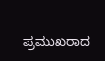ಪ್ರಮುಖರಾದ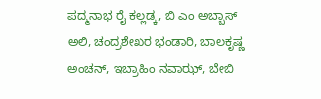ಪದ್ಮನಾಭ ರೈ ಕಲ್ಲಡ್ಕ, ಬಿ ಎಂ ಅಬ್ಬಾಸ್ ಅಲಿ, ಚಂದ್ರಶೇಖರ ಭಂಡಾರಿ, ಬಾಲಕೃಷ್ಣ ಅಂಚನ್, ಇಬ್ರಾಹಿಂ ನವಾಝ್, ಬೇಬಿ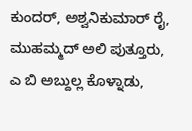ಕುಂದರ್, ಅಶ್ವನಿಕುಮಾರ್ ರೈ, ಮುಹಮ್ಮದ್ ಅಲಿ ಪುತ್ತೂರು, ಎ ಬಿ ಅಬ್ದುಲ್ಲ ಕೊಳ್ನಾಡು,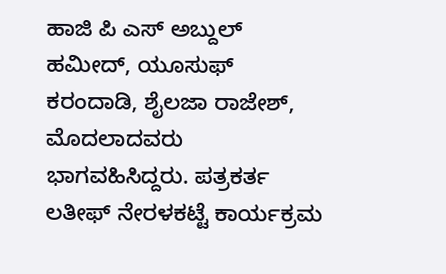ಹಾಜಿ ಪಿ ಎಸ್ ಅಬ್ದುಲ್ ಹಮೀದ್, ಯೂಸುಫ್ ಕರಂದಾಡಿ, ಶೈಲಜಾ ರಾಜೇಶ್, ಮೊದಲಾದವರು ಭಾಗವಹಿಸಿದ್ದರು. ಪತ್ರಕರ್ತ ಲತೀಫ್ ನೇರಳಕಟ್ಟೆ ಕಾರ್ಯಕ್ರಮ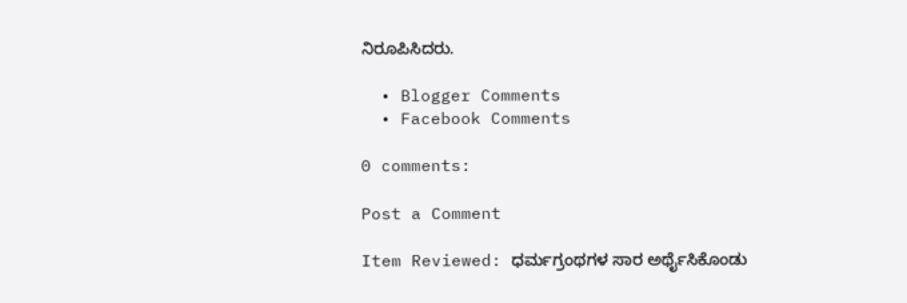ನಿರೂಪಿಸಿದರು.

  • Blogger Comments
  • Facebook Comments

0 comments:

Post a Comment

Item Reviewed: ಧರ್ಮಗ್ರಂಥಗಳ ಸಾರ ಅರ್ಥೈಸಿಕೊಂಡು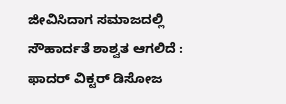ಜೀವಿಸಿದಾಗ ಸಮಾಜದಲ್ಲಿ ಸೌಹಾರ್ದತೆ ಶಾಶ್ವತ ಆಗಲಿದೆ : ಫಾದರ್ ವಿಕ್ಟರ್ ಡಿಸೋಜ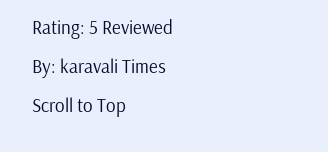Rating: 5 Reviewed By: karavali Times
Scroll to Top